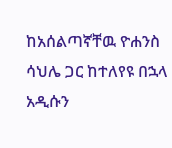ከአሰልጣኛቸዉ ዮሐንስ ሳህሌ ጋር ከተለየዩ በኋላ አዲሱን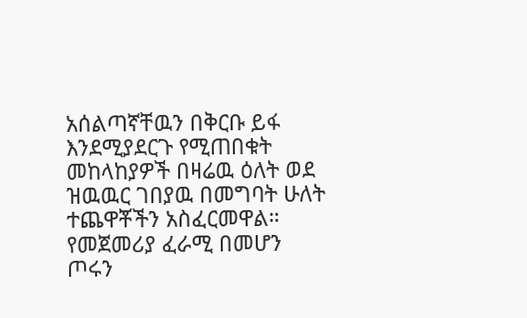አሰልጣኛቸዉን በቅርቡ ይፋ እንደሚያደርጉ የሚጠበቁት መከላከያዎች በዛሬዉ ዕለት ወደ ዝዉዉር ገበያዉ በመግባት ሁለት ተጨዋቾችን አስፈርመዋል።
የመጀመሪያ ፈራሚ በመሆን ጦሩን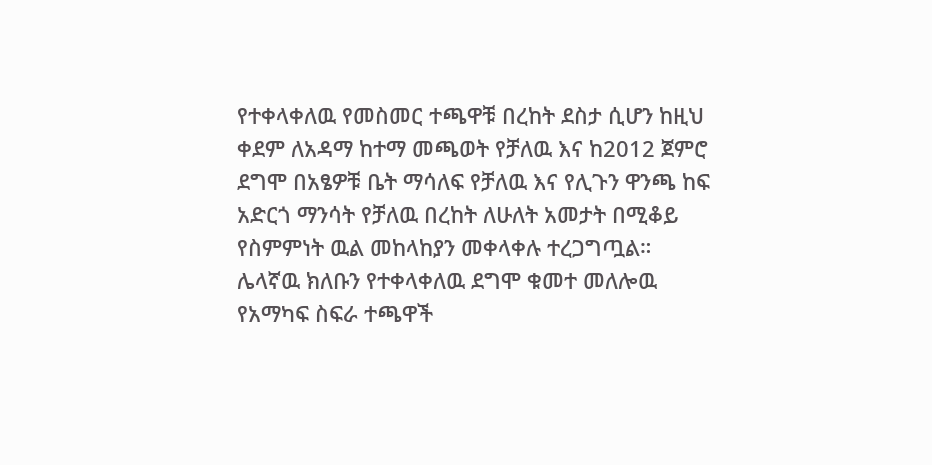የተቀላቀለዉ የመስመር ተጫዋቹ በረከት ደስታ ሲሆን ከዚህ ቀደም ለአዳማ ከተማ መጫወት የቻለዉ እና ከ2012 ጀምሮ ደግሞ በአፄዎቹ ቤት ማሳለፍ የቻለዉ እና የሊጉን ዋንጫ ከፍ አድርጎ ማንሳት የቻለዉ በረከት ለሁለት አመታት በሚቆይ የስምምነት ዉል መከላከያን መቀላቀሉ ተረጋግጧል።
ሌላኛዉ ክለቡን የተቀላቀለዉ ደግሞ ቁመተ መለሎዉ የአማካፍ ስፍራ ተጫዋች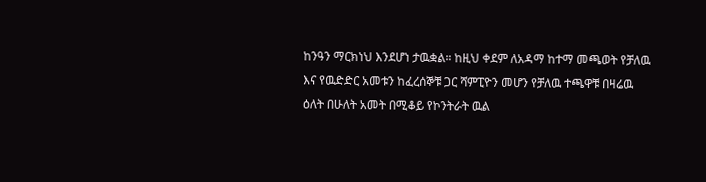ከንዓን ማርክነህ እንደሆነ ታዉቋል። ከዚህ ቀደም ለአዳማ ከተማ መጫወት የቻለዉ እና የዉድድር አመቱን ከፈረሰኞቹ ጋር ሻምፒዮን መሆን የቻለዉ ተጫዋቹ በዛሬዉ ዕለት በሁለት አመት በሚቆይ የኮንትራት ዉል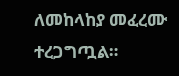ለመከላከያ መፈረሙ ተረጋግጧል።